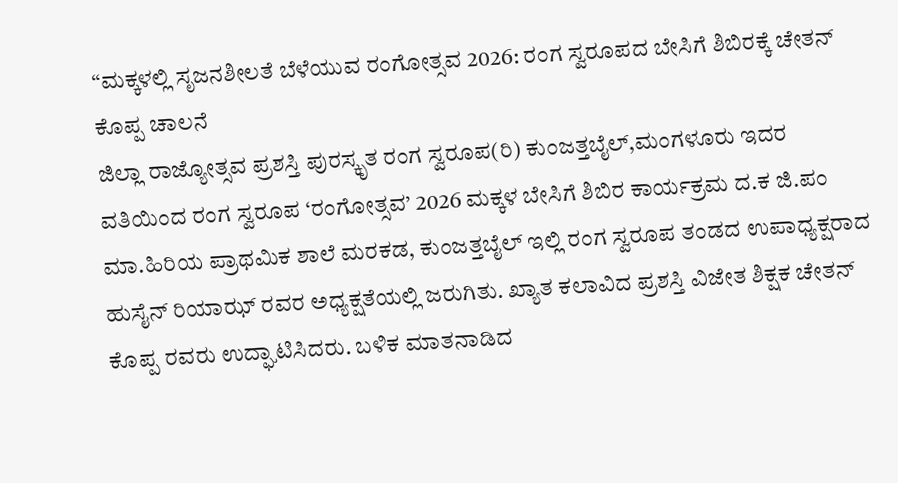“ಮಕ್ಕಳಲ್ಲಿ ಸೃಜನಶೀಲತೆ ಬೆಳೆಯುವ ರಂಗೋತ್ಸವ 2026: ರಂಗ ಸ್ವರೂಪದ ಬೇಸಿಗೆ ಶಿಬಿರಕ್ಕೆ ಚೇತನ್ ಕೊಪ್ಪ ಚಾಲನೆ
ಜಿಲ್ಲಾ ರಾಜ್ಯೋತ್ಸವ ಪ್ರಶಸ್ತಿ ಪುರಸ್ಕೃತ ರಂಗ ಸ್ವರೂಪ(ರಿ) ಕುಂಜತ್ತಬೈಲ್,ಮಂಗಳೂರು ಇದರ ವತಿಯಿಂದ ರಂಗ ಸ್ವರೂಪ ‘ರಂಗೋತ್ಸವ’ 2026 ಮಕ್ಕಳ ಬೇಸಿಗೆ ಶಿಬಿರ ಕಾರ್ಯಕ್ರಮ ದ.ಕ ಜಿ.ಪಂ ಮಾ.ಹಿರಿಯ ಪ್ರಾಥಮಿಕ ಶಾಲೆ ಮರಕಡ, ಕುಂಜತ್ತಬೈಲ್ ಇಲ್ಲಿ ರಂಗ ಸ್ವರೂಪ ತಂಡದ ಉಪಾಧ್ಯಕ್ಷರಾದ ಹುಸೈನ್ ರಿಯಾಝ್ ರವರ ಅಧ್ಯಕ್ಷತೆಯಲ್ಲಿ ಜರುಗಿತು. ಖ್ಯಾತ ಕಲಾವಿದ ಪ್ರಶಸ್ತಿ ವಿಜೇತ ಶಿಕ್ಷಕ ಚೇತನ್ ಕೊಪ್ಪ ರವರು ಉದ್ಘಾಟಿಸಿದರು. ಬಳಿಕ ಮಾತನಾಡಿದ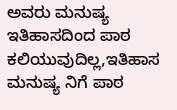ಅವರು ಮನುಷ್ಯ ಇತಿಹಾಸದಿಂದ ಪಾಠ ಕಲಿಯುವುದಿಲ್ಲ,ಇತಿಹಾಸ ಮನುಷ್ಯ ನಿಗೆ ಪಾಠ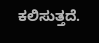ಕಲಿಸುತ್ತದೆ.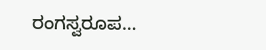ರಂಗಸ್ವರೂಪ…